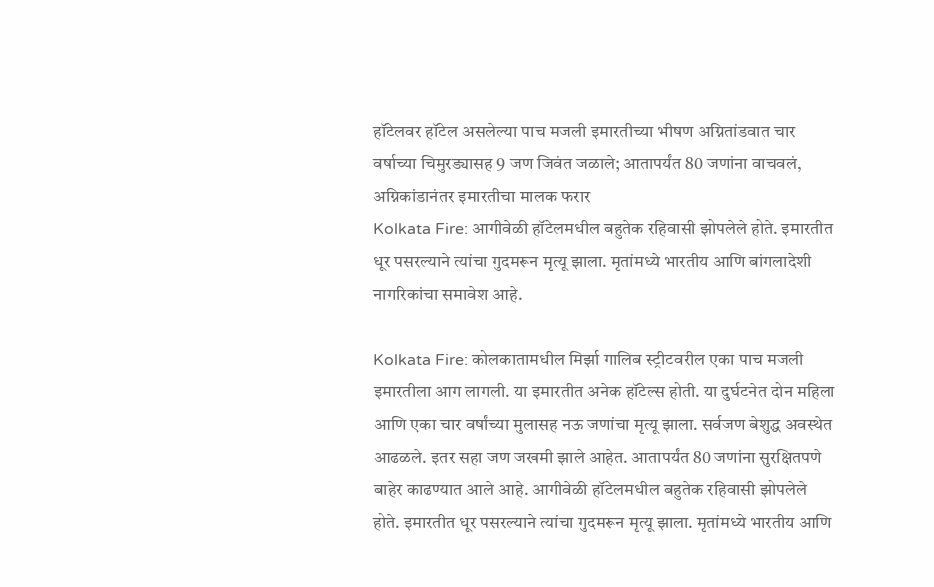हॉटेलवर हॉटेल असलेल्या पाच मजली इमारतीच्या भीषण अग्नितांडवात चार वर्षाच्या चिमुरड्यासह 9 जण जिवंत जळाले; आतापर्यंत 80 जणांना वाचवलं, अग्निकांडानंतर इमारतीचा मालक फरार
Kolkata Fire: आगीवेळी हॉटेलमधील बहुतेक रहिवासी झोपलेले होते. इमारतीत धूर पसरल्याने त्यांचा गुदमरून मृत्यू झाला. मृतांमध्ये भारतीय आणि बांगलादेशी नागरिकांचा समावेश आहे.

Kolkata Fire: कोलकातामधील मिर्झा गालिब स्ट्रीटवरील एका पाच मजली इमारतीला आग लागली. या इमारतीत अनेक हॉटेल्स होती. या दुर्घटनेत दोन महिला आणि एका चार वर्षांच्या मुलासह नऊ जणांचा मृत्यू झाला. सर्वजण बेशुद्ध अवस्थेत आढळले. इतर सहा जण जखमी झाले आहेत. आतापर्यंत 80 जणांना सुरक्षितपणे बाहेर काढण्यात आले आहे. आगीवेळी हॉटेलमधील बहुतेक रहिवासी झोपलेले होते. इमारतीत धूर पसरल्याने त्यांचा गुदमरून मृत्यू झाला. मृतांमध्ये भारतीय आणि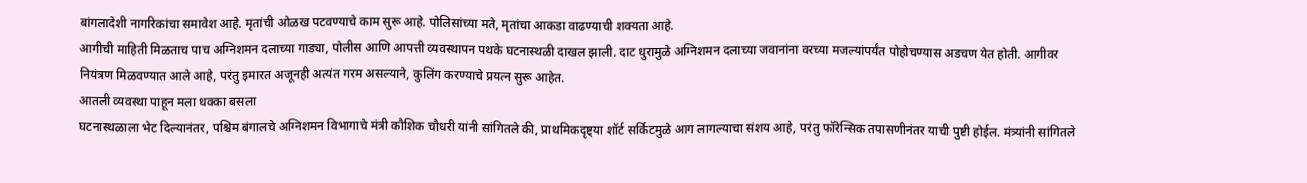बांगलादेशी नागरिकांचा समावेश आहे. मृतांची ओळख पटवण्याचे काम सुरू आहे. पोलिसांच्या मते, मृतांचा आकडा वाढण्याची शक्यता आहे.
आगीची माहिती मिळताच पाच अग्निशमन दलाच्या गाड्या, पोलीस आणि आपत्ती व्यवस्थापन पथके घटनास्थळी दाखल झाली. दाट धुरामुळे अग्निशमन दलाच्या जवानांना वरच्या मजल्यांपर्यंत पोहोचण्यास अडचण येत होती. आगीवर नियंत्रण मिळवण्यात आले आहे, परंतु इमारत अजूनही अत्यंत गरम असल्याने, कुलिंग करण्याचे प्रयत्न सुरू आहेत.
आतली व्यवस्था पाहून मला धक्का बसला
घटनास्थळाला भेट दिल्यानंतर, पश्चिम बंगालचे अग्निशमन विभागाचे मंत्री कौशिक चौधरी यांनी सांगितले की, प्राथमिकदृष्ट्या शॉर्ट सर्किटमुळे आग लागल्याचा संशय आहे, परंतु फॉरेन्सिक तपासणीनंतर याची पुष्टी होईल. मंत्र्यांनी सांगितले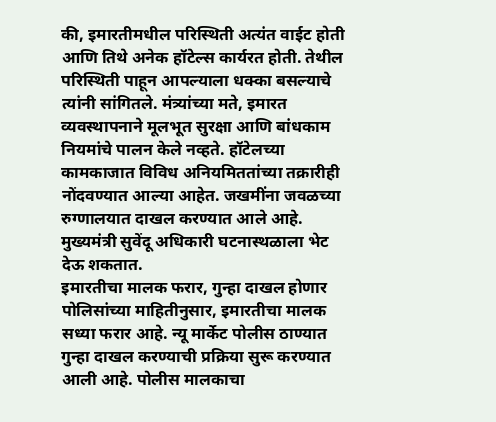की, इमारतीमधील परिस्थिती अत्यंत वाईट होती आणि तिथे अनेक हॉटेल्स कार्यरत होती. तेथील परिस्थिती पाहून आपल्याला धक्का बसल्याचे त्यांनी सांगितले. मंत्र्यांच्या मते, इमारत व्यवस्थापनाने मूलभूत सुरक्षा आणि बांधकाम नियमांचे पालन केले नव्हते. हॉटेलच्या कामकाजात विविध अनियमिततांच्या तक्रारीही नोंदवण्यात आल्या आहेत. जखमींना जवळच्या रुग्णालयात दाखल करण्यात आले आहे. मुख्यमंत्री सुवेंदू अधिकारी घटनास्थळाला भेट देऊ शकतात.
इमारतीचा मालक फरार, गुन्हा दाखल होणार
पोलिसांच्या माहितीनुसार, इमारतीचा मालक सध्या फरार आहे. न्यू मार्केट पोलीस ठाण्यात गुन्हा दाखल करण्याची प्रक्रिया सुरू करण्यात आली आहे. पोलीस मालकाचा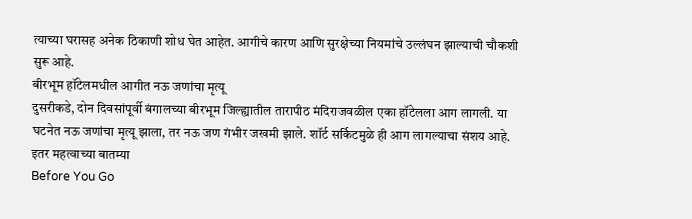त्याच्या घरासह अनेक ठिकाणी शोध घेत आहेत. आगीचे कारण आणि सुरक्षेच्या नियमांचे उल्लंघन झाल्याची चौकशी सुरू आहे.
बीरभूम हॉटेलमधील आगीत नऊ जणांचा मृत्यू
दुसरीकडे, दोन दिवसांपूर्वी बंगालच्या बीरभूम जिल्ह्यातील तारापीठ मंदिराजवळील एका हॉटेलला आग लागली. या घटनेत नऊ जणांचा मृत्यू झाला, तर नऊ जण गंभीर जखमी झाले. शॉर्ट सर्किटमुळे ही आग लागल्याचा संशय आहे.
इतर महत्वाच्या बातम्या
Before You Go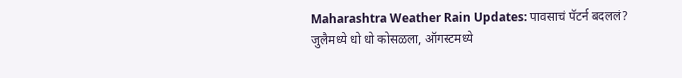Maharashtra Weather Rain Updates: पावसाचं पॅटर्न बदललं? जुलैमध्ये धो धो कोसळला, ऑगस्टमध्ये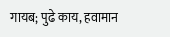गायब; पुढे काय, हवामान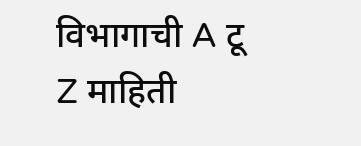विभागाची A टू Z माहिती